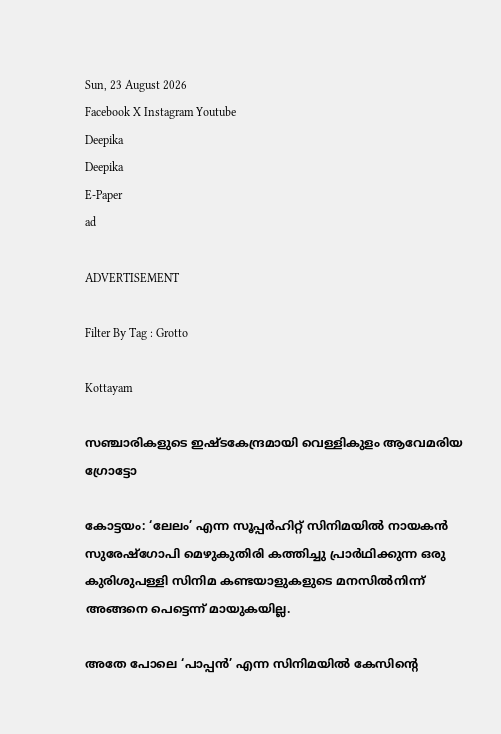Sun, 23 August 2026
Facebook X Instagram Youtube
Deepika
Deepika
E-Paper
ad

ADVERTISEMENT

Filter By Tag : Grotto

Kottayam

സഞ്ചാരികളുടെ ഇഷ്‌ടകേന്ദ്രമായി വെള്ളികുളം ആവേമരിയ ഗ്രോട്ടോ

കോട്ടയം: ‘ലേലം’ എന്ന സൂപ്പര്‍ഹിറ്റ് സിനിമയില്‍ നായകന്‍ സുരേഷ്‌ഗോപി മെഴുകുതിരി കത്തിച്ചു പ്രാര്‍ഥിക്കുന്ന ഒരു കുരിശുപള്ളി സിനിമ കണ്ടയാളുകളുടെ മനസില്‍നിന്ന് അങ്ങനെ പെട്ടെന്ന് മായുകയില്ല.

അതേ പോലെ ‘പാപ്പന്‍’ എന്ന സിനിമയില്‍ കേസിന്‍റെ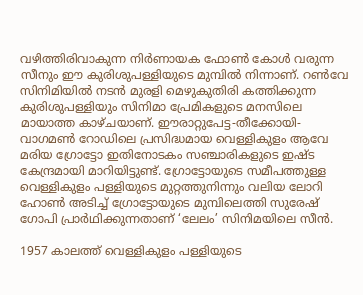വഴിത്തിരിവാകുന്ന നിര്‍ണായക ഫോണ്‍ കോള്‍ വരുന്ന സീനും ഈ കുരിശുപള്ളിയുടെ മുമ്പില്‍ നിന്നാണ്. റണ്‍വേ സിനിമിയില്‍ നടൻ മുരളി മെഴുകുതിരി കത്തിക്കുന്ന കുരിശുപള്ളിയും സിനിമാ പ്രേമികളുടെ മനസിലെ മായാത്ത കാഴ്ചയാണ്. ഈരാറ്റുപേട്ട-തീക്കോയി-വാഗമണ്‍ റോഡിലെ പ്രസിദ്ധമായ വെള്ളികുളം ആവേ മരിയ ഗ്രോട്ടോ ഇതിനോടകം സഞ്ചാരികളുടെ ഇഷ്ട കേന്ദ്രമായി മാറിയിട്ടുണ്ട്. ഗ്രോട്ടോയുടെ സമീപത്തുള്ള വെള്ളികുളം പള്ളിയുടെ മുറ്റത്തുനിന്നും വലിയ ലോറി ഹോണ്‍ അടിച്ച് ഗ്രോട്ടോയുടെ മുമ്പിലെത്തി സുരേഷ് ഗോപി പ്രാര്‍ഥിക്കുന്നതാണ് ‘ലേലം’ സിനിമയിലെ സീന്‍.

1957 കാലത്ത് വെള്ളികുളം പള്ളിയുടെ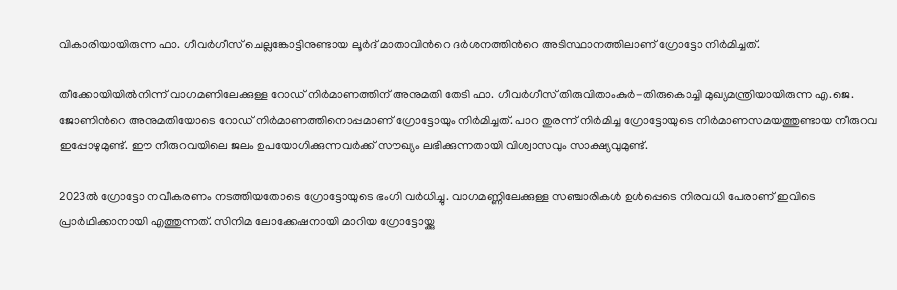വികാരിയായിരുന്ന ഫാ. ഗീവര്‍ഗീസ് ചെല്ലങ്കോട്ടിനുണ്ടായ ലൂര്‍ദ് മാതാവിന്‍റെ ദര്‍ശനത്തിന്‍റെ അടിസ്ഥാനത്തിലാണ് ഗ്രോട്ടോ നിര്‍മിച്ചത്.

തീക്കോയിയില്‍നിന്ന് വാഗമണിലേക്കുള്ള റോഡ് നിര്‍മാണത്തിന് അനുമതി തേടി ഫാ. ഗീവര്‍ഗീസ് തിരുവിതാംകുര്‍-തിരുകൊച്ചി മുഖ്യമന്ത്രിയായിരുന്ന എ.ജെ. ജോണിന്‍റെ അനുമതിയോടെ റോഡ് നിര്‍മാണത്തിനൊപ്പമാണ് ഗ്രോട്ടോയും നിര്‍മിച്ചത്. പാറ തുരന്ന് നിര്‍മിച്ച ഗ്രോട്ടോയുടെ നിര്‍മാണസമയത്തുണ്ടായ നീരുറവ ഇപ്പോഴുമുണ്ട്. ഈ നീരുറവയിലെ ജലം ഉപയോഗിക്കുന്നവര്‍ക്ക് സൗഖ്യം ലഭിക്കുന്നതായി വിശ്വാസവും സാക്ഷ്യവുമുണ്ട്.

2023ല്‍ ഗ്രോട്ടോ നവീകരണം നടത്തിയതോടെ ഗ്രോട്ടോയുടെ ഭംഗി വര്‍ധിച്ചു. വാഗമണ്ണിലേക്കുള്ള സഞ്ചാരികള്‍ ഉള്‍പ്പെടെ നിരവധി പേരാണ് ഇവിടെ പ്രാര്‍ഥിക്കാനായി എത്തുന്നത്. സിനിമ ലോക്കേഷനായി മാറിയ ഗ്രോട്ടോയ്ക്കു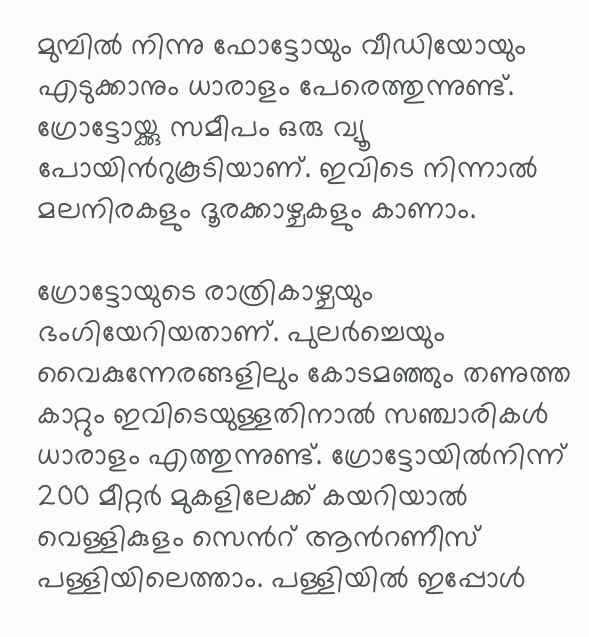മുമ്പില്‍ നിന്നു ഫോട്ടോയും വീഡിയോയും എടുക്കാനും ധാരാളം പേരെത്തുന്നുണ്ട്. ഗ്രോട്ടോയ്ക്കു സമീപം ഒരു വ്യൂ പോയിന്‍റുകൂടിയാണ്. ഇവിടെ നിന്നാല്‍ മലനിരകളും ദൂരക്കാഴ്ചകളും കാണാം.

ഗ്രോട്ടോയുടെ രാത്രികാഴ്ചയും ഭംഗിയേറിയതാണ്. പുലര്‍ച്ചെയും വൈകുന്നേരങ്ങളിലും കോടമഞ്ഞും തണുത്ത കാറ്റും ഇവിടെയുള്ളതിനാല്‍ സഞ്ചാരികൾ ധാരാളം എത്തുന്നുണ്ട്. ഗ്രോട്ടോയില്‍നിന്ന് 200 മീറ്റര്‍ മുകളിലേക്ക് കയറിയാല്‍ വെള്ളികുളം സെന്‍റ് ആന്‍റണീസ് പള്ളിയിലെത്താം. പള്ളിയില്‍ ഇപ്പോള്‍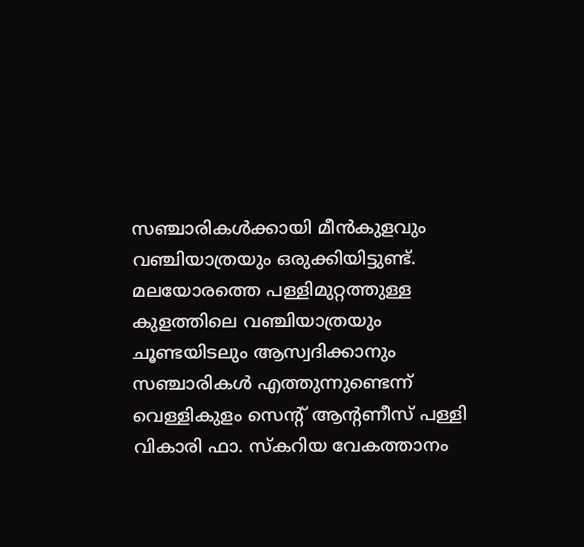സഞ്ചാരികള്‍ക്കായി മീന്‍കുളവും വഞ്ചിയാത്രയും ഒരുക്കിയിട്ടുണ്ട്. മലയോരത്തെ പള്ളിമുറ്റത്തുള്ള കുളത്തിലെ വഞ്ചിയാത്രയും ചൂണ്ടയിടലും ആസ്വദിക്കാനും സഞ്ചാരികള്‍ എത്തുന്നുണ്ടെന്ന് വെള്ളികുളം സെന്‍റ് ആന്‍റണീസ് പള്ളി വികാരി ഫാ. സ്‌കറിയ വേകത്താനം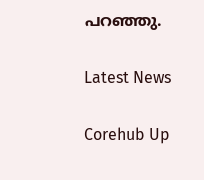പറഞ്ഞു.

Latest News

Corehub Up